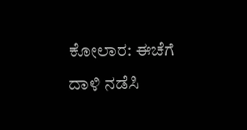ಕೋಲಾರ: ಈಚೆಗೆ ದಾಳಿ ನಡೆಸಿ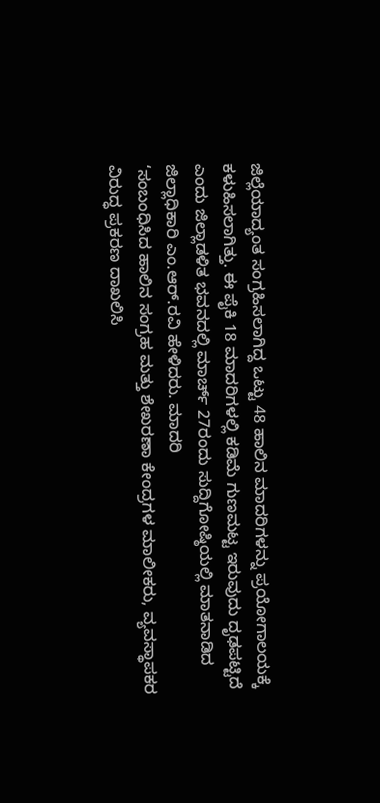ಜಿಲ್ಲೆಯಾದ್ಯಂತ ಸಂಗ್ರಹಿಸಲಾಗಿದ್ದ ಒಟ್ಟು 48 ಹಾಲಿನ ಮಾದರಿಗಳನ್ನು ಪ್ರಯೋಗಾಲಯಕ್ಕೆ ಕಳುಹಿಸಲಾಗಿತ್ತು. ಈ ಪೈಕಿ 18 ಮಾದರಿಗಳಲ್ಲಿ ಕಡಿಮೆ ಗುಣಮಟ್ಟ ಇರುವುದು ದೃಢಪಟ್ಟಿದೆ ಎಂದು ಜಿಲ್ಲಾಡಳಿತ ಭವನದಲ್ಲಿ ಮಾರ್ಚ್ 27ರಂದು ಸುದ್ದಿಗೋಷ್ಠಿಯಲ್ಲಿ ಮಾತನಾಡಿದ ಜಿಲ್ಲಾಧಿಕಾರಿ ಎಂ.ಆರ್.ರವಿ ಹೇಳಿದರು. ಮಾದರಿ
‘ಸಂಬಂಧಿಸಿದ ಹಾಲಿನ ಸಂಗ್ರಹ ಮತ್ತು ಶೇಖರಣಾ ಕೇಂದ್ರಗಳ ಮಾಲೀಕರು, ವ್ಯವಸ್ಥಾಪಕರ ವಿರುದ್ಧ ಪ್ರಕರಣ ದಾಖಲಿಸಿ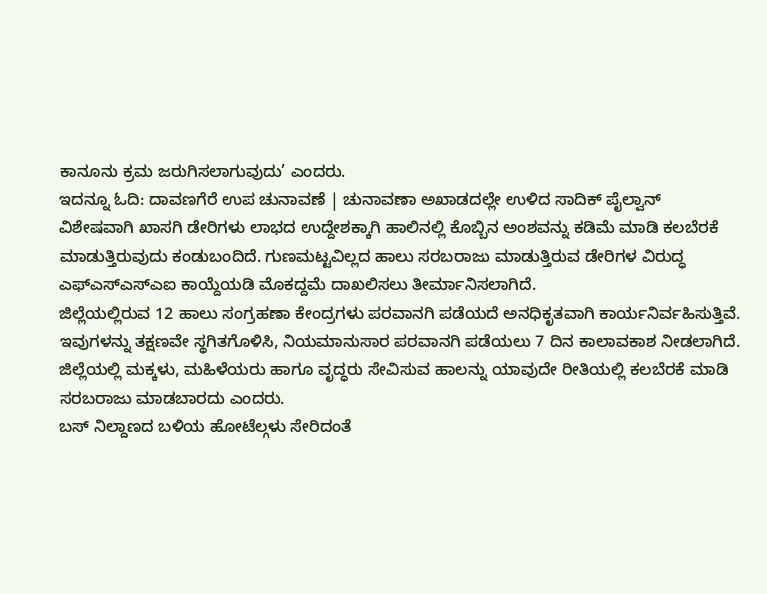ಕಾನೂನು ಕ್ರಮ ಜರುಗಿಸಲಾಗುವುದು’ ಎಂದರು.
ಇದನ್ನೂ ಓದಿ: ದಾವಣಗೆರೆ ಉಪ ಚುನಾವಣೆ | ಚುನಾವಣಾ ಅಖಾಡದಲ್ಲೇ ಉಳಿದ ಸಾದಿಕ್ ಪೈಲ್ವಾನ್
ವಿಶೇಷವಾಗಿ ಖಾಸಗಿ ಡೇರಿಗಳು ಲಾಭದ ಉದ್ದೇಶಕ್ಕಾಗಿ ಹಾಲಿನಲ್ಲಿ ಕೊಬ್ಬಿನ ಅಂಶವನ್ನು ಕಡಿಮೆ ಮಾಡಿ ಕಲಬೆರಕೆ ಮಾಡುತ್ತಿರುವುದು ಕಂಡುಬಂದಿದೆ. ಗುಣಮಟ್ಟವಿಲ್ಲದ ಹಾಲು ಸರಬರಾಜು ಮಾಡುತ್ತಿರುವ ಡೇರಿಗಳ ವಿರುದ್ಧ ಎಫ್ಎಸ್ಎಸ್ಎಐ ಕಾಯ್ದೆಯಡಿ ಮೊಕದ್ದಮೆ ದಾಖಲಿಸಲು ತೀರ್ಮಾನಿಸಲಾಗಿದೆ.
ಜಿಲ್ಲೆಯಲ್ಲಿರುವ 12 ಹಾಲು ಸಂಗ್ರಹಣಾ ಕೇಂದ್ರಗಳು ಪರವಾನಗಿ ಪಡೆಯದೆ ಅನಧಿಕೃತವಾಗಿ ಕಾರ್ಯನಿರ್ವಹಿಸುತ್ತಿವೆ. ಇವುಗಳನ್ನು ತಕ್ಷಣವೇ ಸ್ಥಗಿತಗೊಳಿಸಿ, ನಿಯಮಾನುಸಾರ ಪರವಾನಗಿ ಪಡೆಯಲು 7 ದಿನ ಕಾಲಾವಕಾಶ ನೀಡಲಾಗಿದೆ. ಜಿಲ್ಲೆಯಲ್ಲಿ ಮಕ್ಕಳು, ಮಹಿಳೆಯರು ಹಾಗೂ ವೃದ್ಧರು ಸೇವಿಸುವ ಹಾಲನ್ನು ಯಾವುದೇ ರೀತಿಯಲ್ಲಿ ಕಲಬೆರಕೆ ಮಾಡಿ ಸರಬರಾಜು ಮಾಡಬಾರದು ಎಂದರು.
ಬಸ್ ನಿಲ್ದಾಣದ ಬಳಿಯ ಹೋಟೆಲ್ಗಳು ಸೇರಿದಂತೆ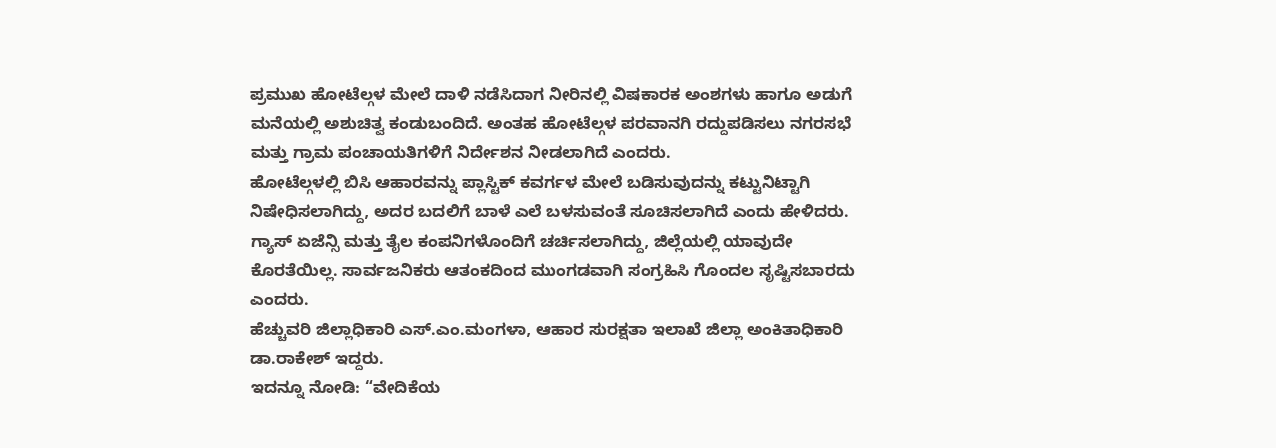ಪ್ರಮುಖ ಹೋಟೆಲ್ಗಳ ಮೇಲೆ ದಾಳಿ ನಡೆಸಿದಾಗ ನೀರಿನಲ್ಲಿ ವಿಷಕಾರಕ ಅಂಶಗಳು ಹಾಗೂ ಅಡುಗೆ ಮನೆಯಲ್ಲಿ ಅಶುಚಿತ್ವ ಕಂಡುಬಂದಿದೆ. ಅಂತಹ ಹೋಟೆಲ್ಗಳ ಪರವಾನಗಿ ರದ್ದುಪಡಿಸಲು ನಗರಸಭೆ ಮತ್ತು ಗ್ರಾಮ ಪಂಚಾಯತಿಗಳಿಗೆ ನಿರ್ದೇಶನ ನೀಡಲಾಗಿದೆ ಎಂದರು.
ಹೋಟೆಲ್ಗಳಲ್ಲಿ ಬಿಸಿ ಆಹಾರವನ್ನು ಪ್ಲಾಸ್ಟಿಕ್ ಕವರ್ಗಳ ಮೇಲೆ ಬಡಿಸುವುದನ್ನು ಕಟ್ಟುನಿಟ್ಟಾಗಿ ನಿಷೇಧಿಸಲಾಗಿದ್ದು, ಅದರ ಬದಲಿಗೆ ಬಾಳೆ ಎಲೆ ಬಳಸುವಂತೆ ಸೂಚಿಸಲಾಗಿದೆ ಎಂದು ಹೇಳಿದರು.
ಗ್ಯಾಸ್ ಏಜೆನ್ಸಿ ಮತ್ತು ತೈಲ ಕಂಪನಿಗಳೊಂದಿಗೆ ಚರ್ಚಿಸಲಾಗಿದ್ದು, ಜಿಲ್ಲೆಯಲ್ಲಿ ಯಾವುದೇ ಕೊರತೆಯಿಲ್ಲ. ಸಾರ್ವಜನಿಕರು ಆತಂಕದಿಂದ ಮುಂಗಡವಾಗಿ ಸಂಗ್ರಹಿಸಿ ಗೊಂದಲ ಸೃಷ್ಟಿಸಬಾರದು ಎಂದರು.
ಹೆಚ್ಚುವರಿ ಜಿಲ್ಲಾಧಿಕಾರಿ ಎಸ್.ಎಂ.ಮಂಗಳಾ, ಆಹಾರ ಸುರಕ್ಷತಾ ಇಲಾಖೆ ಜಿಲ್ಲಾ ಅಂಕಿತಾಧಿಕಾರಿ ಡಾ.ರಾಕೇಶ್ ಇದ್ದರು.
ಇದನ್ನೂ ನೋಡಿ: “ವೇದಿಕೆಯ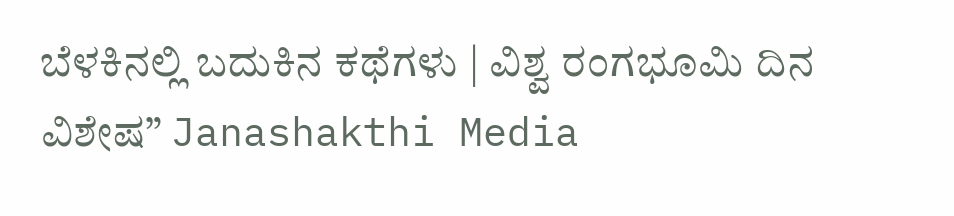ಬೆಳಕಿನಲ್ಲಿ ಬದುಕಿನ ಕಥೆಗಳು | ವಿಶ್ವ ರಂಗಭೂಮಿ ದಿನ ವಿಶೇಷ” Janashakthi Media